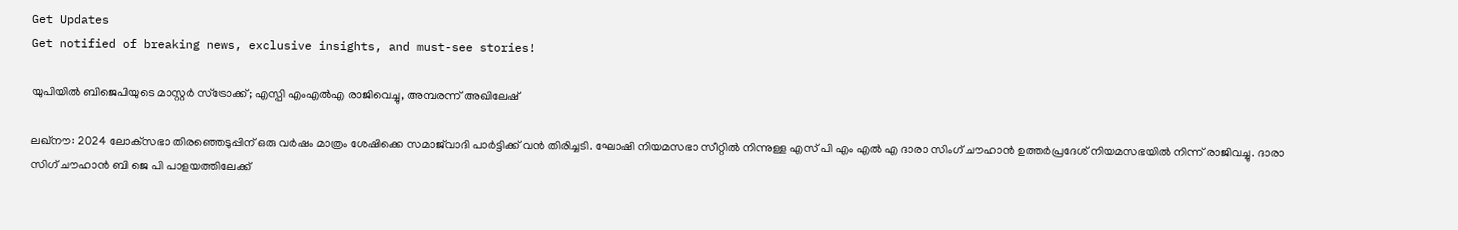Get Updates
Get notified of breaking news, exclusive insights, and must-see stories!

യുപിയില്‍ ബിജെപിയുടെ മാസ്റ്റര്‍ സ്‌ട്രോക്ക്; എസ്പി എംഎല്‍എ രാജിവെച്ചു, അമ്പരന്ന് അഖിലേഷ്

ലഖ്‌നൗ: 2024 ലോക്‌സഭാ തിരഞ്ഞെടുപ്പിന് ഒരു വര്‍ഷം മാത്രം ശേഷിക്കെ സമാജ്‌വാദി പാര്‍ട്ടിക്ക് വന്‍ തിരിച്ചടി. ഘോഷി നിയമസഭാ സീറ്റില്‍ നിന്നുള്ള എസ് പി എം എല്‍ എ ദാരാ സിംഗ് ചൗഹാന്‍ ഉത്തര്‍പ്രദേശ് നിയമസഭയില്‍ നിന്ന് രാജിവച്ചു. ദാരാ സിഗ് ചൗഹാന്‍ ബി ജെ പി പാളയത്തിലേക്ക്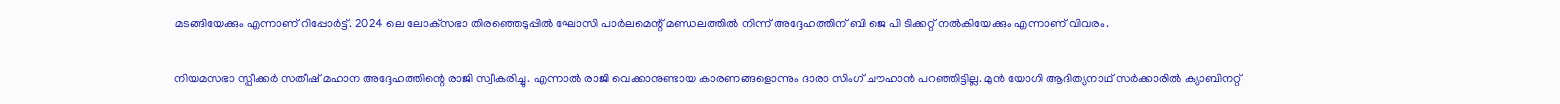മടങ്ങിയേക്കും എന്നാണ് റിപ്പോര്‍ട്ട്. 2024 ലെ ലോക്‌സഭാ തിരഞ്ഞെടുപ്പില്‍ ഘോസി പാര്‍ലമെന്റ് മണ്ഡലത്തില്‍ നിന്ന് അദ്ദേഹത്തിന് ബി ജെ പി ടിക്കറ്റ് നല്‍കിയേക്കും എന്നാണ് വിവരം.

നിയമസഭാ സ്പീക്കര്‍ സതീഷ് മഹാന അദ്ദേഹത്തിന്റെ രാജി സ്വീകരിച്ചു. എന്നാല്‍ രാജി വെക്കാനുണ്ടായ കാരണങ്ങളൊന്നും ദാരാ സിംഗ് ചൗഹാന്‍ പറഞ്ഞിട്ടില്ല. മുന്‍ യോഗി ആദിത്യനാഥ് സര്‍ക്കാരില്‍ ക്യാബിനറ്റ്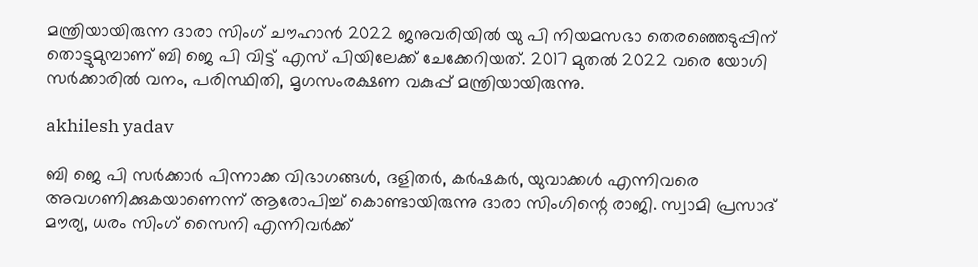മന്ത്രിയായിരുന്ന ദാരാ സിംഗ് ചൗഹാന്‍ 2022 ജനുവരിയില്‍ യു പി നിയമസഭാ തെരഞ്ഞെടുപ്പിന് തൊട്ടുമുമ്പാണ് ബി ജെ പി വിട്ട് എസ് പിയിലേക്ക് ചേക്കേറിയത്. 2017 മുതല്‍ 2022 വരെ യോഗി സര്‍ക്കാരില്‍ വനം, പരിസ്ഥിതി, മൃഗസംരക്ഷണ വകുപ്പ് മന്ത്രിയായിരുന്നു.

akhilesh yadav

ബി ജെ പി സര്‍ക്കാര്‍ പിന്നാക്ക വിഭാഗങ്ങള്‍, ദളിതര്‍, കര്‍ഷകര്‍, യുവാക്കള്‍ എന്നിവരെ അവഗണിക്കുകയാണെന്ന് ആരോപിച്ച് കൊണ്ടായിരുന്നു ദാരാ സിംഗിന്റെ രാജി. സ്വാമി പ്രസാദ് മൗര്യ, ധരം സിംഗ് സൈനി എന്നിവര്‍ക്ക്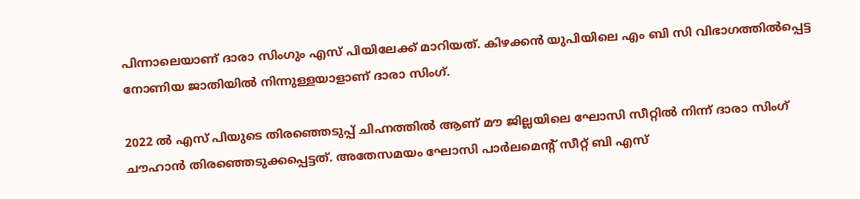പിന്നാലെയാണ് ദാരാ സിംഗും എസ് പിയിലേക്ക് മാറിയത്. കിഴക്കന്‍ യുപിയിലെ എം ബി സി വിഭാഗത്തില്‍പ്പെട്ട നോണിയ ജാതിയില്‍ നിന്നുള്ളയാളാണ് ദാരാ സിംഗ്.

2022 ല്‍ എസ് പിയുടെ തിരഞ്ഞെടുപ്പ് ചിഹ്നത്തില്‍ ആണ് മൗ ജില്ലയിലെ ഘോസി സീറ്റില്‍ നിന്ന് ദാരാ സിംഗ് ചൗഹാന്‍ തിരഞ്ഞെടുക്കപ്പെട്ടത്. അതേസമയം ഘോസി പാര്‍ലമെന്റ് സീറ്റ് ബി എസ്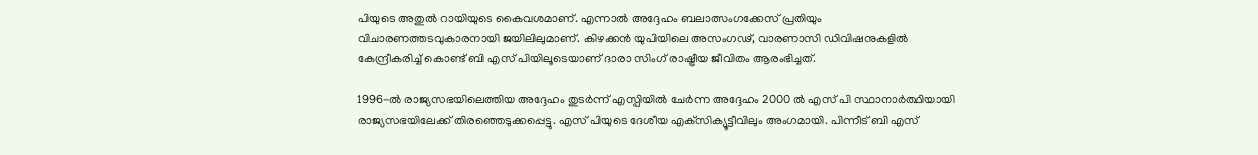പിയുടെ അതുല്‍ റായിയുടെ കൈവശമാണ്. എന്നാല്‍ അദ്ദേഹം ബലാത്സംഗക്കേസ് പ്രതിയും വിചാരണത്തടവുകാരനായി ജയിലിലുമാണ്. കിഴക്കന്‍ യുപിയിലെ അസംഗഢ്, വാരണാസി ഡിവിഷനുകളില്‍ കേന്ദ്രീകരിച്ച് കൊണ്ട് ബി എസ് പിയിലൂടെയാണ് ദാരാ സിംഗ് രാഷ്ട്രീയ ജീവിതം ആരംഭിച്ചത്.

1996-ല്‍ രാജ്യസഭയിലെത്തിയ അദ്ദേഹം തുടര്‍ന്ന് എസ്പിയില്‍ ചേര്‍ന്ന അദ്ദേഹം 2000 ല്‍ എസ് പി സ്ഥാനാര്‍ത്ഥിയായി രാജ്യസഭയിലേക്ക് തിരഞ്ഞെടുക്കപ്പെട്ടു. എസ് പിയുടെ ദേശീയ എക്‌സിക്യൂട്ടീവിലും അംഗമായി. പിന്നീട് ബി എസ്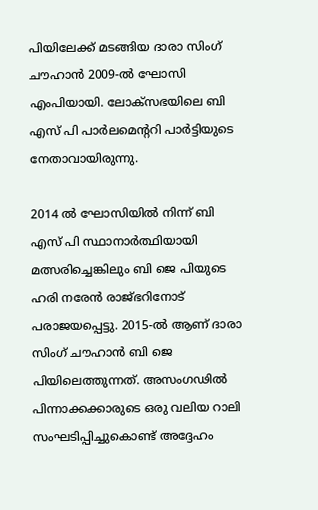പിയിലേക്ക് മടങ്ങിയ ദാരാ സിംഗ് ചൗഹാന്‍ 2009-ല്‍ ഘോസി എംപിയായി. ലോക്‌സഭയിലെ ബി എസ് പി പാര്‍ലമെന്ററി പാര്‍ട്ടിയുടെ നേതാവായിരുന്നു.

2014 ല്‍ ഘോസിയില്‍ നിന്ന് ബി എസ് പി സ്ഥാനാര്‍ത്ഥിയായി മത്സരിച്ചെങ്കിലും ബി ജെ പിയുടെ ഹരി നരേന്‍ രാജ്ഭറിനോട് പരാജയപ്പെട്ടു. 2015-ല്‍ ആണ് ദാരാ സിംഗ് ചൗഹാന്‍ ബി ജെ പിയിലെത്തുന്നത്. അസംഗഢില്‍ പിന്നാക്കക്കാരുടെ ഒരു വലിയ റാലി സംഘടിപ്പിച്ചുകൊണ്ട് അദ്ദേഹം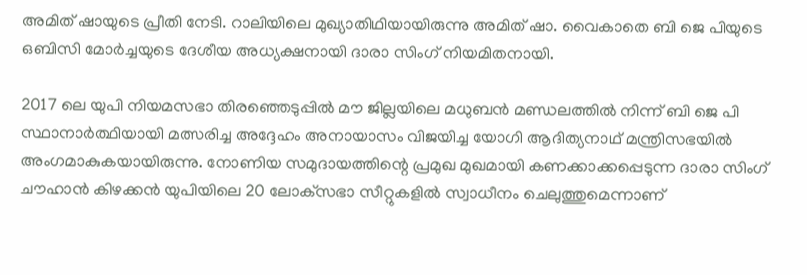അമിത് ഷായുടെ പ്രീതി നേടി. റാലിയിലെ മുഖ്യാതിഥിയായിരുന്നു അമിത് ഷാ. വൈകാതെ ബി ജെ പിയുടെ ഒബിസി മോര്‍ച്ചയുടെ ദേശീയ അധ്യക്ഷനായി ദാരാ സിംഗ് നിയമിതനായി.

2017 ലെ യുപി നിയമസഭാ തിരഞ്ഞെടുപ്പില്‍ മൗ ജില്ലയിലെ മധുബന്‍ മണ്ഡലത്തില്‍ നിന്ന് ബി ജെ പി സ്ഥാനാര്‍ത്ഥിയായി മത്സരിച്ച അദ്ദേഹം അനായാസം വിജയിച്ച യോഗി ആദിത്യനാഥ് മന്ത്രിസഭയില്‍ അംഗമാകുകയായിരുന്നു. നോണിയ സമുദായത്തിന്റെ പ്രമുഖ മുഖമായി കണക്കാക്കപ്പെടുന്ന ദാരാ സിംഗ് ചൗഹാന്‍ കിഴക്കന്‍ യുപിയിലെ 20 ലോക്‌സഭാ സീറ്റുകളില്‍ സ്വാധീനം ചെലുത്തുമെന്നാണ്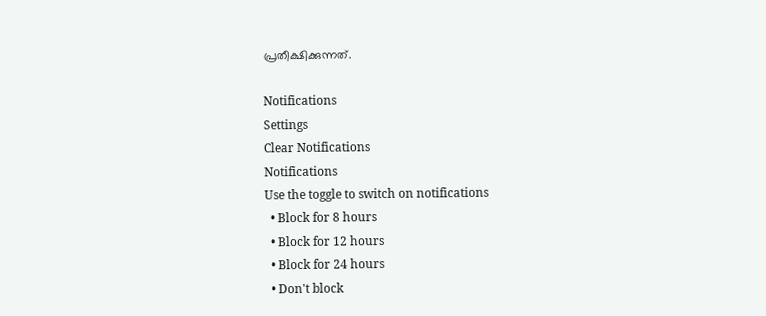പ്രതീക്ഷിക്കുന്നത്.

Notifications
Settings
Clear Notifications
Notifications
Use the toggle to switch on notifications
  • Block for 8 hours
  • Block for 12 hours
  • Block for 24 hours
  • Don't block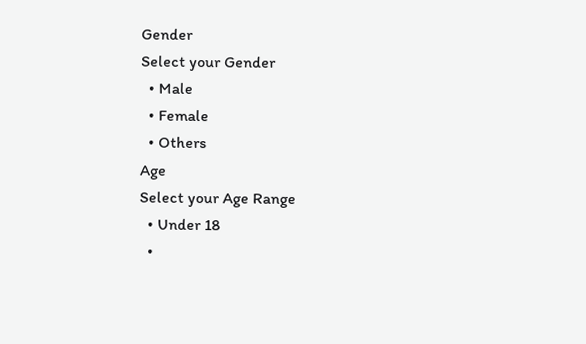Gender
Select your Gender
  • Male
  • Female
  • Others
Age
Select your Age Range
  • Under 18
  •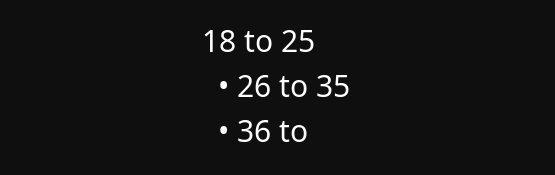18 to 25
  • 26 to 35
  • 36 to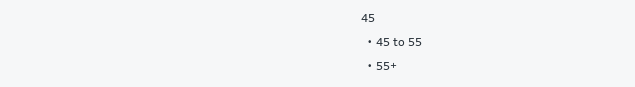45
  • 45 to 55
  • 55+